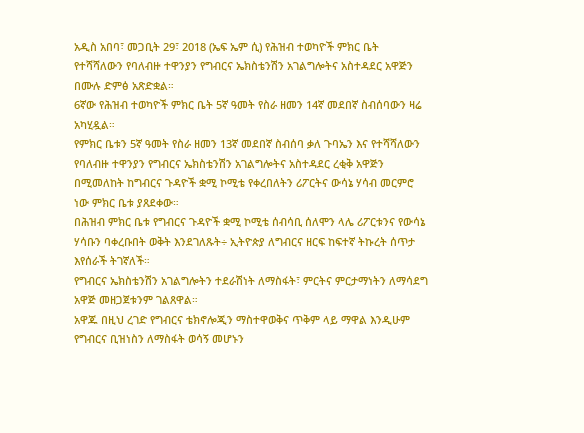አዲስ አበባ፣ መጋቢት 29፣ 2018 (ኤፍ ኤም ሲ) የሕዝብ ተወካዮች ምክር ቤት የተሻሻለውን የባለብዙ ተዋንያን የግብርና ኤክስቴንሽን አገልግሎትና አስተዳደር አዋጅን በሙሉ ድምፅ አጽድቋል።
6ኛው የሕዝብ ተወካዮች ምክር ቤት 5ኛ ዓመት የስራ ዘመን 14ኛ መደበኛ ስብሰባውን ዛሬ አካሂዷል።
የምክር ቤቱን 5ኛ ዓመት የስራ ዘመን 13ኛ መደበኛ ስብሰባ ቃለ ጉባኤን እና የተሻሻለውን የባለብዙ ተዋንያን የግብርና ኤክስቴንሽን አገልግሎትና አስተዳደር ረቂቅ አዋጅን በሚመለከት ከግብርና ጉዳዮች ቋሚ ኮሚቴ የቀረበለትን ሪፖርትና ውሳኔ ሃሳብ መርምሮ ነው ምክር ቤቱ ያጸደቀው።
በሕዝብ ምክር ቤቱ የግብርና ጉዳዮች ቋሚ ኮሚቴ ሰብሳቢ ሰለሞን ላሌ ሪፖርቱንና የውሳኔ ሃሳቡን ባቀረቡበት ወቅት እንደገለጹት÷ ኢትዮጵያ ለግብርና ዘርፍ ከፍተኛ ትኩረት ሰጥታ እየሰራች ትገኛለች።
የግብርና ኤክስቴንሽን አገልግሎትን ተደራሽነት ለማስፋት፣ ምርትና ምርታማነትን ለማሳደግ አዋጅ መዘጋጀቱንም ገልጸዋል።
አዋጁ በዚህ ረገድ የግብርና ቴክኖሎጂን ማስተዋወቅና ጥቅም ላይ ማዋል እንዲሁም የግብርና ቢዝነስን ለማስፋት ወሳኝ መሆኑን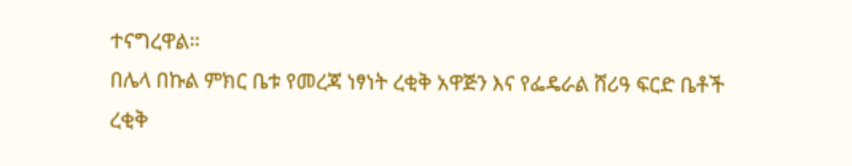ተናግረዋል።
በሌላ በኩል ምክር ቤቱ የመረጃ ነፃነት ረቂቅ አዋጅን እና የፌዴራል ሸሪዓ ፍርድ ቤቶች ረቂቅ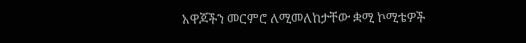አዋጆችን መርምሮ ለሚመለከታቸው ቋሚ ኮሚቴዎች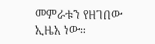መምራቱን የዘገበው ኢዜአ ነው።